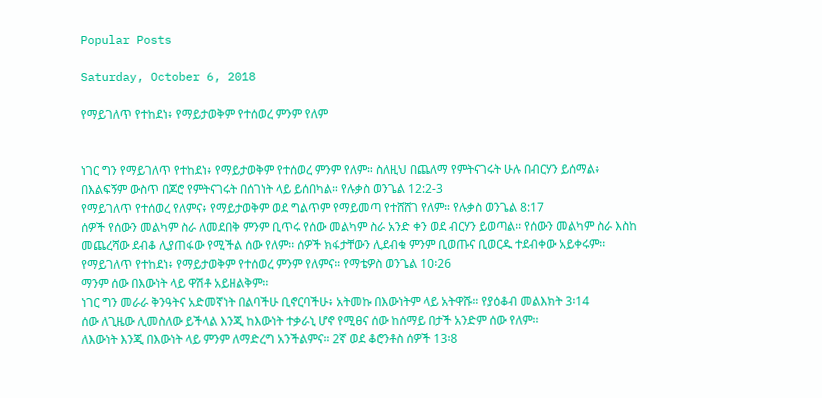Popular Posts

Saturday, October 6, 2018

የማይገለጥ የተከደነ፥ የማይታወቅም የተሰወረ ምንም የለም


ነገር ግን የማይገለጥ የተከደነ፥ የማይታወቅም የተሰወረ ምንም የለም። ስለዚህ በጨለማ የምትናገሩት ሁሉ በብርሃን ይሰማል፥ በእልፍኝም ውስጥ በጆሮ የምትናገሩት በሰገነት ላይ ይሰበካል። የሉቃስ ወንጌል 12:2-3
የማይገለጥ የተሰወረ የለምና፥ የማይታወቅም ወደ ግልጥም የማይመጣ የተሸሸገ የለም። የሉቃስ ወንጌል 8:17
ሰዎች የሰውን መልካም ስራ ለመደበቅ ምንም ቢጥሩ የሰው መልካም ስራ አንድ ቀን ወደ ብርሃን ይወጣል፡፡ የሰውን መልካም ስራ እስከ መጨረሻው ደብቆ ሊያጠፋው የሚችል ሰው የለም፡፡ ሰዎች ክፋታቸውን ሊደብቁ ምንም ቢወጡና ቢወርዱ ተደብቀው አይቀሩም፡፡
የማይገለጥ የተከደነ፥ የማይታወቅም የተሰወረ ምንም የለምና። የማቴዎስ ወንጌል 10፡26
ማንም ሰው በእውነት ላይ ዋሽቶ አይዘልቅም፡፡
ነገር ግን መራራ ቅንዓትና አድመኛነት በልባችሁ ቢኖርባችሁ፥ አትመኩ በእውነትም ላይ አትዋሹ። የያዕቆብ መልእክት 3፡14
ሰው ለጊዜው ሊመስለው ይችላል እንጂ ከእውነት ተቃራኒ ሆኖ የሚፀና ሰው ከሰማይ በታች አንድም ሰው የለም፡፡
ለእውነት እንጂ በእውነት ላይ ምንም ለማድረግ አንችልምና። 2ኛ ወደ ቆሮንቶስ ሰዎች 13፡8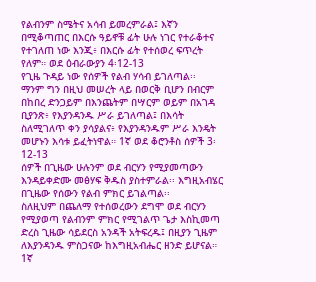የልብንም ስሜትና አሳብ ይመረምራል፤ እኛን በሚቆጣጠር በእርሱ ዓይኖቹ ፊት ሁሉ ነገር የተራቆተና የተገለጠ ነው እንጂ፥ በእርሱ ፊት የተሰወረ ፍጥረት የለም። ወደ ዕብራውያን 4፡12-13
የጊዜ ጉዳይ ነው የሰዎች የልብ ሃሳብ ይገለጣል፡፡
ማንም ግን በዚህ መሠረት ላይ በወርቅ ቢሆን በብርም በከበረ ድንጋይም በእንጨትም በሣርም ወይም በአገዳ ቢያንጽ፥ የእያንዳንዱ ሥራ ይገለጣል፤ በእሳት ስለሚገለጥ ቀን ያሳያልና፥ የእያንዳንዱም ሥራ እንዴት መሆኑን እሳቱ ይፈትነዋል። 1ኛ ወደ ቆሮንቶስ ሰዎች 3፡12-13
ሰዎች በጊዜው ሁሉንም ወደ ብርሃን የሚያመጣውን እንዳይቀድሙ መፅሃፍ ቅዱስ ያስተምራል፡፡ እግዚአብሄር በጊዜው የሰውን የልብ ምክር ይገልጣል፡፡
ስለዚህም በጨለማ የተሰወረውን ደግሞ ወደ ብርሃን የሚያወጣ የልብንም ምክር የሚገልጥ ጌታ እስኪመጣ ድረስ ጊዜው ሳይደርስ አንዳች አትፍረዱ፤ በዚያን ጊዜም ለእያንዳንዱ ምስጋናው ከእግዚአብሔር ዘንድ ይሆናል። 1ኛ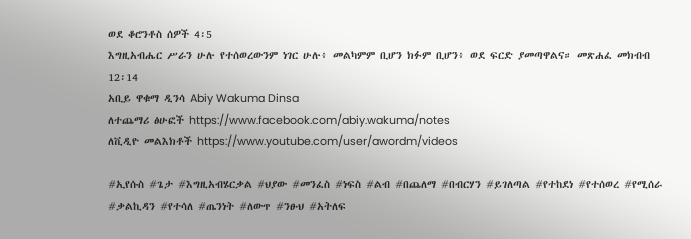ወደ ቆሮንቶስ ሰዎች 4፡5
እግዚአብሔር ሥራን ሁሉ የተሰወረውንም ነገር ሁሉ፥ መልካምም ቢሆን ክፉም ቢሆን፥ ወደ ፍርድ ያመጣዋልና። መጽሐፈ መክብብ 12፡14
አቢይ ዋቁማ ዲንሳ Abiy Wakuma Dinsa
ለተጨማሪ ፅሁፎች https://www.facebook.com/abiy.wakuma/notes
ለቪዲዮ መልእክቶች https://www.youtube.com/user/awordm/videos

#ኢየሱስ #ጌታ #እግዚአብሄርቃል #ህያው #መንፈስ #ነፍስ #ልብ #በጨለማ #በብርሃን #ይገለጣል #የተከደነ #የተሰወረ #የሚሰራ #ቃልኪዳን #የተሳለ #ጤንነት #ለውጥ #ንፁህ #አትለፍ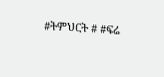#ትምህርት # #ፍሬ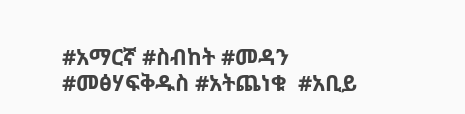#አማርኛ #ስብከት #መዳን #መፅሃፍቅዱስ #አትጨነቁ  #አቢይ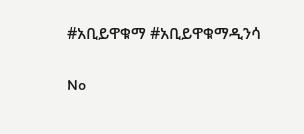#አቢይዋቁማ #አቢይዋቁማዲንሳ

No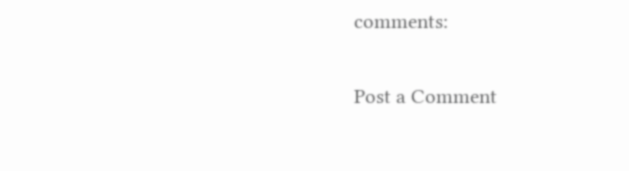comments:

Post a Comment